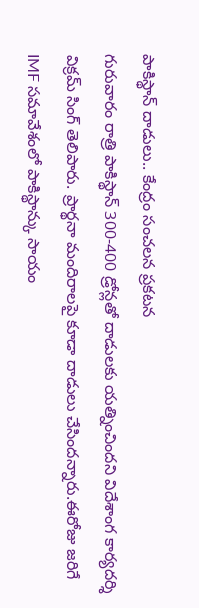పాకిస్థాన్ దాడులు.. కేంద్రం సంచలన ప్రకటన
గురువారం రాత్రి పాకిస్థాన్ 300-400 డ్రోన్లతో దాడులకు యత్నించిందని విదేశాంగ కార్యదర్శి విక్రమ్ సింగ్ తెలిపారు. ప్రార్థనా మందిరాలపై కూడా దాడులు చేసిందన్నారు.ఈరోజు జరిగే IMF సమావేశంలో పాకిస్థాన్కు సాయం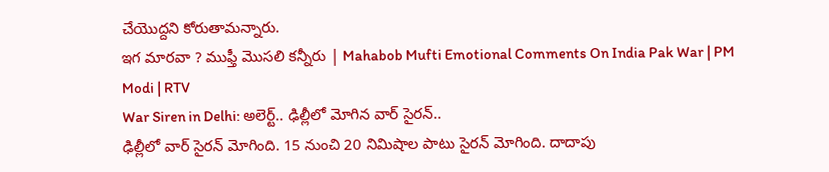చేయొద్దని కోరుతామన్నారు.
ఇగ మారవా ? ముఫ్తీ మొసలి కన్నీరు | Mahabob Mufti Emotional Comments On India Pak War | PM Modi | RTV
War Siren in Delhi: అలెర్ట్.. ఢిల్లీలో మోగిన వార్ సైరన్..
ఢిల్లీలో వార్ సైరన్ మోగింది. 15 నుంచి 20 నిమిషాల పాటు సైరన్ మోగింది. దాదాపు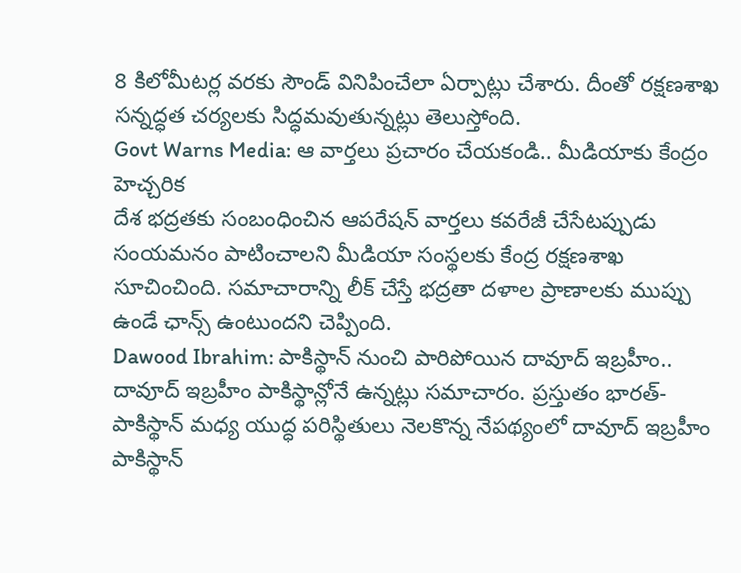8 కిలోమీటర్ల వరకు సౌండ్ వినిపించేలా ఏర్పాట్లు చేశారు. దీంతో రక్షణశాఖ సన్నద్ధత చర్యలకు సిద్ధమవుతున్నట్లు తెలుస్తోంది.
Govt Warns Media: ఆ వార్తలు ప్రచారం చేయకండి.. మీడియాకు కేంద్రం హెచ్చరిక
దేశ భద్రతకు సంబంధించిన ఆపరేషన్ వార్తలు కవరేజీ చేసేటప్పుడు సంయమనం పాటించాలని మీడియా సంస్థలకు కేంద్ర రక్షణశాఖ సూచించింది. సమాచారాన్ని లీక్ చేస్తే భద్రతా దళాల ప్రాణాలకు ముప్పు ఉండే ఛాన్స్ ఉంటుందని చెప్పింది.
Dawood Ibrahim: పాకిస్థాన్ నుంచి పారిపోయిన దావూద్ ఇబ్రహీం..
దావూద్ ఇబ్రహీం పాకిస్థాన్లోనే ఉన్నట్లు సమాచారం. ప్రస్తుతం భారత్-పాకిస్థాన్ మధ్య యుద్ధ పరిస్థితులు నెలకొన్న నేపథ్యంలో దావూద్ ఇబ్రహీం పాకిస్థాన్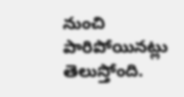నుంచి పారిపోయినట్లు తెలుస్తోంది.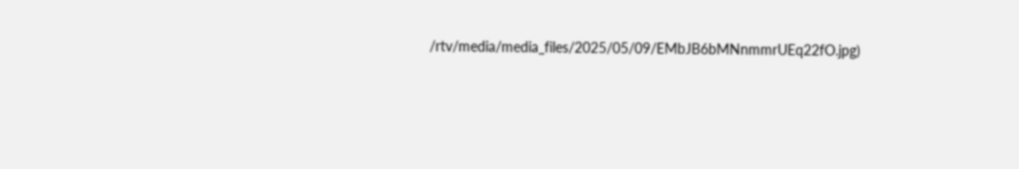/rtv/media/media_files/2025/05/09/EMbJB6bMNnmmrUEq22fO.jpg)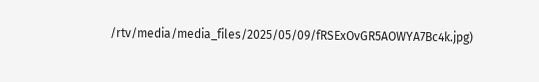/rtv/media/media_files/2025/05/09/fRSExOvGR5AOWYA7Bc4k.jpg)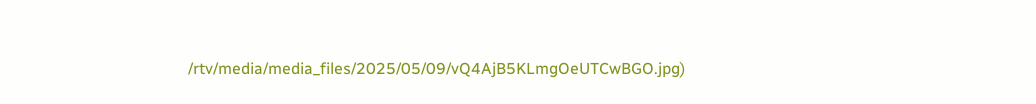/rtv/media/media_files/2025/05/09/vQ4AjB5KLmgOeUTCwBGO.jpg)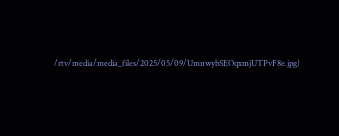/rtv/media/media_files/2025/05/09/UmnwybSEOqxmjUTPvF8e.jpg)